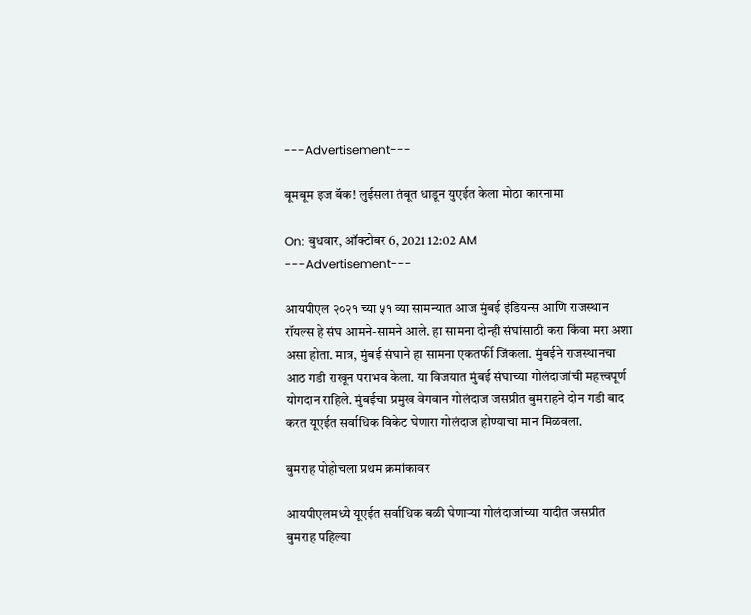---Advertisement---

बूमबूम इज बॅक! लुईसला तंबूत धाडून युएईत केला मोठा कारनामा

On: बुधवार, ऑक्टोबर 6, 2021 12:02 AM
---Advertisement---

आयपीएल २०२१ च्या ५१ व्या सामन्यात आज मुंबई इंडियन्स आणि राजस्थान रॉयल्स हे संघ आमने-सामने आले. हा सामना दोन्ही संघांसाठी करा किंवा मरा अशा असा होता. मात्र, मुंबई संघाने हा सामना एकतर्फी जिंकला. मुंबईने राजस्थानचा आठ गडी राखून पराभव केला. या विजयात मुंबई संघाच्या गोलंदाजांची महत्त्वपूर्ण योगदान राहिले. मुंबईचा प्रमुख वेगवान गोलंदाज जसप्रीत बुमराहने दोन गडी बाद करत यूएईत सर्वाधिक विकेट घेणारा गोलंदाज होण्याचा मान मिळवला.

बुमराह पोहोचला प्रथम क्रमांकावर

आयपीएलमध्ये यूएईत सर्वाधिक बळी घेणाऱ्या गोलंदाजांच्या यादीत जसप्रीत बुमराह पहिल्या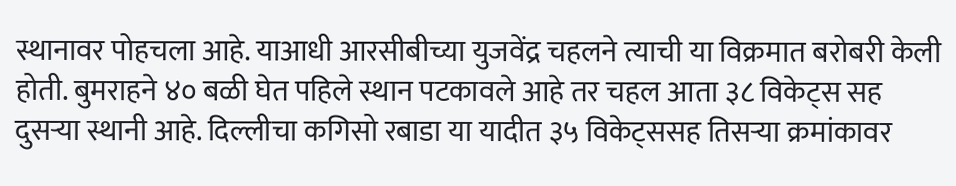स्थानावर पोहचला आहे. याआधी आरसीबीच्या युजवेंद्र चहलने त्याची या विक्रमात बरोबरी केली होती. बुमराहने ४० बळी घेत पहिले स्थान पटकावले आहे तर चहल आता ३८ विकेट्स सह दुसऱ्या स्थानी आहे. दिल्लीचा कगिसो रबाडा या यादीत ३५ विकेट्ससह तिसऱ्या क्रमांकावर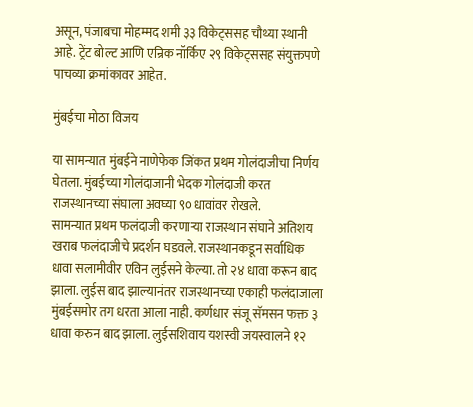असून, पंजाबचा मोहम्मद शमी ३३ विकेट्ससह चौथ्या स्थानी आहे. ट्रेंट बोल्ट आणि एन्रिक नॉर्किए २९ विकेट्ससह संयुक्तपणे पाचव्या क्रमांकावर आहेत.

मुंबईचा मोठा विजय

या सामन्यात मुंबईने नाणेफेक जिंकत प्रथम गोलंदाजीचा निर्णय घेतला. मुंबईच्या गोलंदाजानी भेदक गोलंदाजी करत राजस्थानच्या संघाला अवघ्या ९० धावांवर रोखले.
सामन्यात प्रथम फलंदाजी करणाऱ्या राजस्थान संघाने अतिशय खराब फलंदाजीचे प्रदर्शन घडवले. राजस्थानकडून सर्वाधिक धावा सलामीवीर एविन लुईसने केल्या. तो २४ धावा करून बाद झाला. लुईस बाद झाल्यानंतर राजस्थानच्या एकाही फलंदाजाला मुंबईसमोर तग धरता आला नाही. कर्णधार संजू सॅमसन फक्त ३ धावा करुन बाद झाला. लुईसशिवाय यशस्वी जयस्वालने १२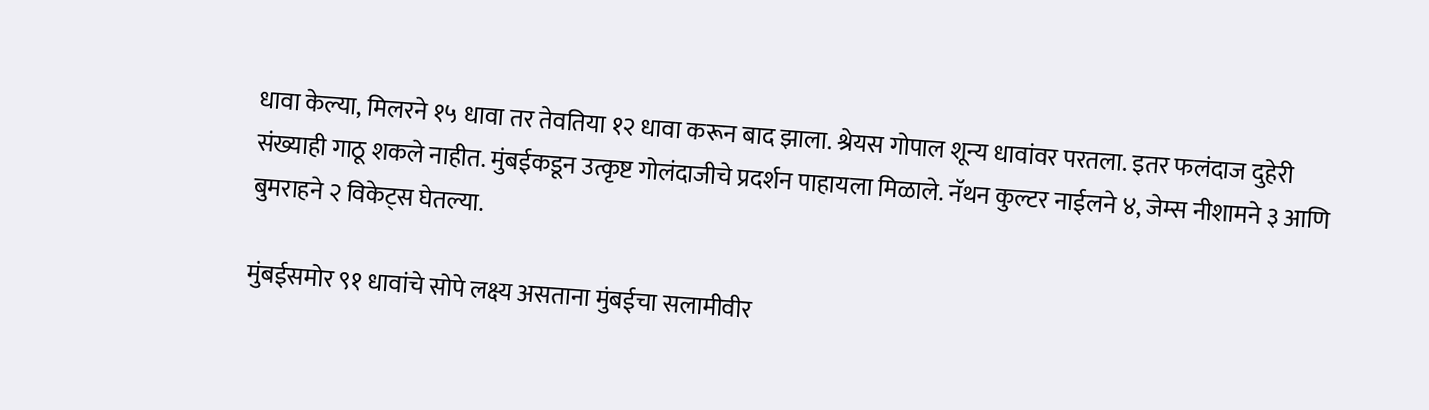धावा केल्या, मिलरने १५ धावा तर तेवतिया १२ धावा करून बाद झाला. श्रेयस गोपाल शून्य धावांवर परतला. इतर फलंदाज दुहेरी संख्याही गाठू शकले नाहीत. मुंबईकडून उत्कृष्ट गोलंदाजीचे प्रदर्शन पाहायला मिळाले. नॅथन कुल्टर नाईलने ४, जेम्स नीशामने ३ आणि बुमराहने २ विकेट्स घेतल्या.

मुंबईसमोर ९१ धावांचे सोपे लक्ष्य असताना मुंबईचा सलामीवीर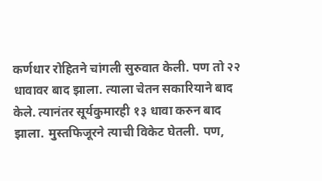कर्णधार रोहितने चांगली सुरुवात केली. पण तो २२ धावावर बाद झाला. त्याला चेतन सकारियाने बाद केले. त्यानंतर सूर्यकुमारही १३ धावा करुन बाद झाला. मुस्तफिजूरने त्याची विकेट घेतली. पण,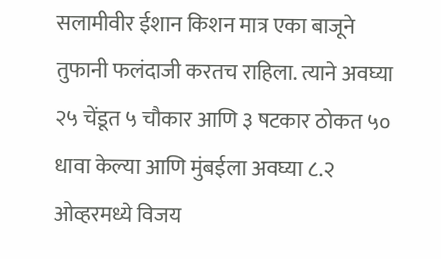सलामीवीर ईशान किशन मात्र एका बाजूने तुफानी फलंदाजी करतच राहिला. त्याने अवघ्या २५ चेंडूत ५ चौकार आणि ३ षटकार ठोकत ५० धावा केल्या आणि मुंबईला अवघ्या ८.२ ओव्हरमध्ये विजय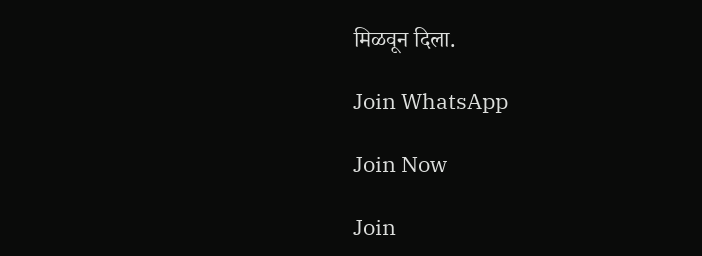मिळवून दिला.

Join WhatsApp

Join Now

Join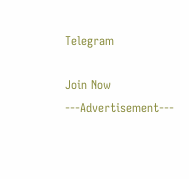Telegram

Join Now
---Advertisement---